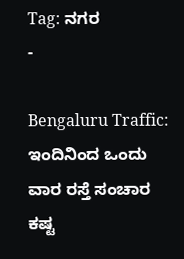Tag: ನಗರ
-

Bengaluru Traffic: ಇಂದಿನಿಂದ ಒಂದು ವಾರ ರಸ್ತೆ ಸಂಚಾರ ಕಷ್ಟ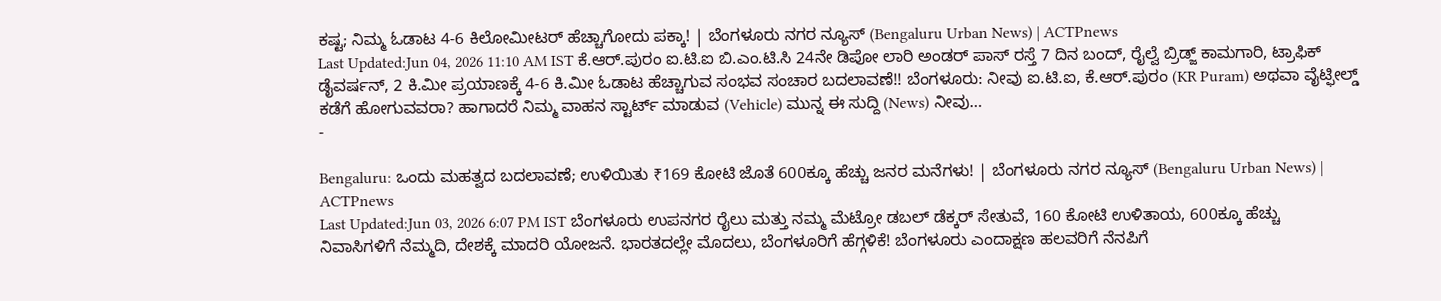ಕಷ್ಟ; ನಿಮ್ಮ ಓಡಾಟ 4-6 ಕಿಲೋಮೀಟರ್ ಹೆಚ್ಚಾಗೋದು ಪಕ್ಕಾ! | ಬೆಂಗಳೂರು ನಗರ ನ್ಯೂಸ್ (Bengaluru Urban News) | ACTPnews
Last Updated:Jun 04, 2026 11:10 AM IST ಕೆ.ಆರ್.ಪುರಂ ಐ.ಟಿ.ಐ ಬಿ.ಎಂ.ಟಿ.ಸಿ 24ನೇ ಡಿಪೋ ಲಾರಿ ಅಂಡರ್ ಪಾಸ್ ರಸ್ತೆ 7 ದಿನ ಬಂದ್, ರೈಲ್ವೆ ಬ್ರಿಡ್ಜ್ ಕಾಮಗಾರಿ, ಟ್ರಾಫಿಕ್ ಡೈವರ್ಷನ್, 2 ಕಿ.ಮೀ ಪ್ರಯಾಣಕ್ಕೆ 4-6 ಕಿ.ಮೀ ಓಡಾಟ ಹೆಚ್ಚಾಗುವ ಸಂಭವ ಸಂಚಾರ ಬದಲಾವಣೆ!! ಬೆಂಗಳೂರು: ನೀವು ಐ.ಟಿ.ಐ, ಕೆ.ಆರ್.ಪುರಂ (KR Puram) ಅಥವಾ ವೈಟ್ಫೀಲ್ಡ್ ಕಡೆಗೆ ಹೋಗುವವರಾ? ಹಾಗಾದರೆ ನಿಮ್ಮ ವಾಹನ ಸ್ಟಾರ್ಟ್ ಮಾಡುವ (Vehicle) ಮುನ್ನ ಈ ಸುದ್ದಿ (News) ನೀವು…
-

Bengaluru: ಒಂದು ಮಹತ್ವದ ಬದಲಾವಣೆ; ಉಳಿಯಿತು ₹169 ಕೋಟಿ ಜೊತೆ 600ಕ್ಕೂ ಹೆಚ್ಚು ಜನರ ಮನೆಗಳು! | ಬೆಂಗಳೂರು ನಗರ ನ್ಯೂಸ್ (Bengaluru Urban News) | ACTPnews
Last Updated:Jun 03, 2026 6:07 PM IST ಬೆಂಗಳೂರು ಉಪನಗರ ರೈಲು ಮತ್ತು ನಮ್ಮ ಮೆಟ್ರೋ ಡಬಲ್ ಡೆಕ್ಕರ್ ಸೇತುವೆ, 160 ಕೋಟಿ ಉಳಿತಾಯ, 600ಕ್ಕೂ ಹೆಚ್ಚು ನಿವಾಸಿಗಳಿಗೆ ನೆಮ್ಮದಿ, ದೇಶಕ್ಕೆ ಮಾದರಿ ಯೋಜನೆ. ಭಾರತದಲ್ಲೇ ಮೊದಲು, ಬೆಂಗಳೂರಿಗೆ ಹೆಗ್ಗಳಿಕೆ! ಬೆಂಗಳೂರು ಎಂದಾಕ್ಷಣ ಹಲವರಿಗೆ ನೆನಪಿಗೆ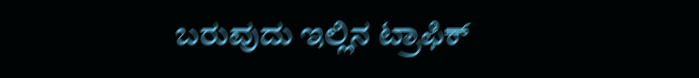ಬರುವುದು ಇಲ್ಲಿನ ಟ್ರಾಫಿಕ್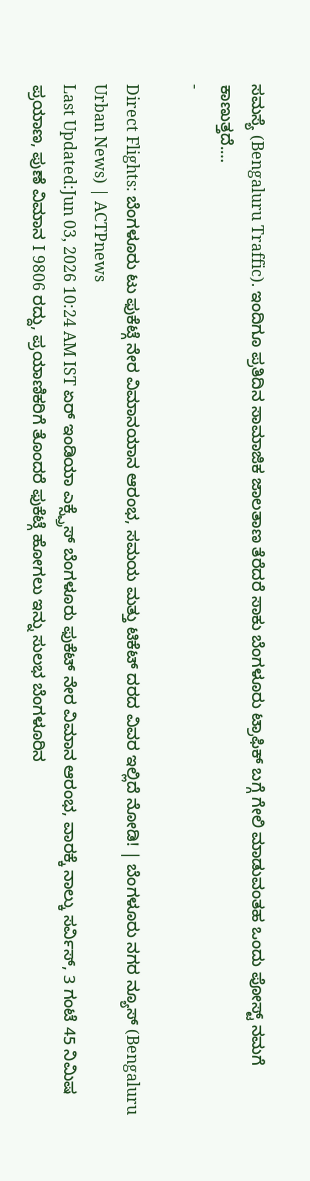ಸಮಸ್ಯೆ (Bengaluru Traffic). ಇಂದಿಗೂ ಪ್ರತಿದಿನ ಸಾಮಾಜಿಕ ಜಾಲತಾಣ ತೆರೆದರೆ ಸಾಕು ಬೆಂಗಳೂರು ಟ್ರಾಫಿಕ್ ಬಗ್ಗೆ ಗೇಲಿ ಮಾಡುವಂತಹ ಒಂದು ಪೋಸ್ಟ್ ನಮಗೆ ಕಾಣುತ್ತದೆ.…
-

Direct Flights: ಬೆಂಗಳೂರು ಟು ಫುಕೆಟ್ಗೆ ನೇರ ವಿಮಾನಯಾನ ಆರಂಭ, ಸಮಯ ಮತ್ತು ಟಿಕೆಟ್ ದರದ ವಿವರ ಇಲ್ಲಿದೆ ನೋಡಿ! | ಬೆಂಗಳೂರು ನಗರ ನ್ಯೂಸ್ (Bengaluru Urban News) | ACTPnews
Last Updated:Jun 03, 2026 10:24 AM IST ಏರ್ ಇಂಡಿಯಾ ಎಕ್ಸ್ಪ್ರೆಸ್ ಬೆಂಗಳೂರು ಫುಕೆಟ್ ನೇರ ವಿಮಾನ ಆರಂಭ, ವಾರಕ್ಕೆ ನಾಲ್ಕು ಸರ್ವಿಸ್, 3 ಗಂಟೆ 45 ನಿಮಿಷ ಪ್ರಯಾಣ, ಪುಣೆ ವಿಮಾನ I 9806 ರದ್ದು, ಪ್ರಯಾಣಿಕರಿಗೆ ತೊಂದರೆ ಫುಕೆಟ್ಗೆ ಹೋಗಲು ಇನ್ನು ಸುಲಭ ಬೆಂಗಳೂರಿನ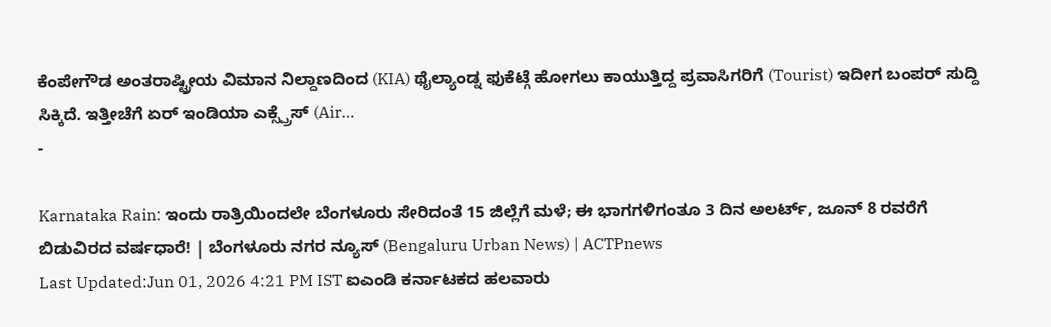ಕೆಂಪೇಗೌಡ ಅಂತರಾಷ್ಟ್ರೀಯ ವಿಮಾನ ನಿಲ್ದಾಣದಿಂದ (KIA) ಥೈಲ್ಯಾಂಡ್ನ ಫುಕೆಟ್ಗೆ ಹೋಗಲು ಕಾಯುತ್ತಿದ್ದ ಪ್ರವಾಸಿಗರಿಗೆ (Tourist) ಇದೀಗ ಬಂಪರ್ ಸುದ್ದಿ ಸಿಕ್ಕಿದೆ. ಇತ್ತೀಚೆಗೆ ಏರ್ ಇಂಡಿಯಾ ಎಕ್ಸ್ಪ್ರೆಸ್ (Air…
-

Karnataka Rain: ಇಂದು ರಾತ್ರಿಯಿಂದಲೇ ಬೆಂಗಳೂರು ಸೇರಿದಂತೆ 15 ಜಿಲ್ಲೆಗೆ ಮಳೆ; ಈ ಭಾಗಗಳಿಗಂತೂ 3 ದಿನ ಅಲರ್ಟ್, ಜೂನ್ 8 ರವರೆಗೆ ಬಿಡುವಿರದ ವರ್ಷಧಾರೆ! | ಬೆಂಗಳೂರು ನಗರ ನ್ಯೂಸ್ (Bengaluru Urban News) | ACTPnews
Last Updated:Jun 01, 2026 4:21 PM IST ಐಎಂಡಿ ಕರ್ನಾಟಕದ ಹಲವಾರು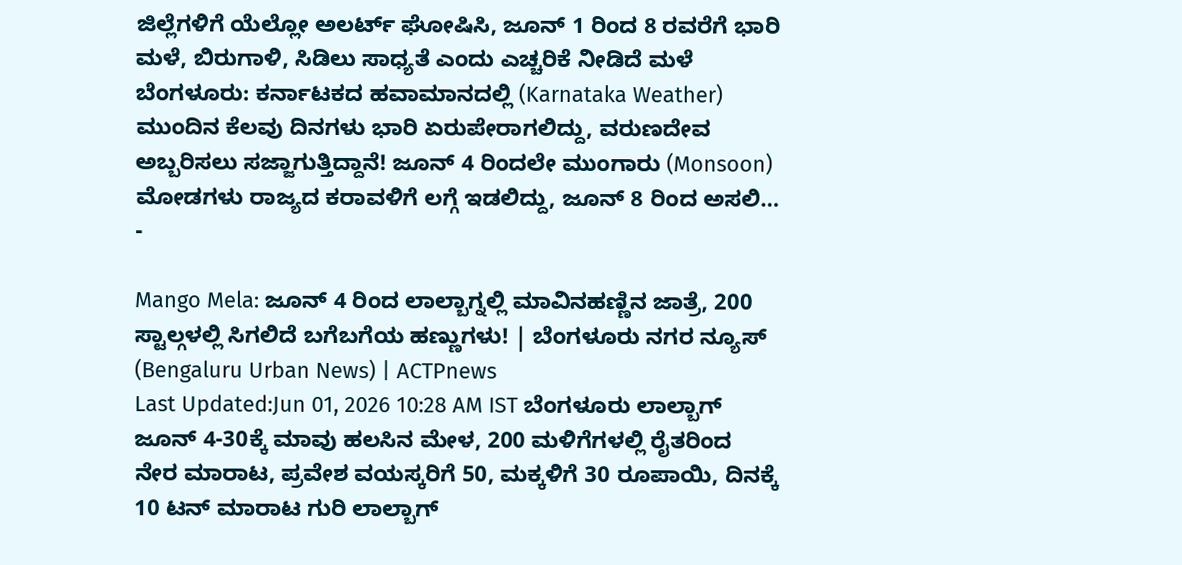ಜಿಲ್ಲೆಗಳಿಗೆ ಯೆಲ್ಲೋ ಅಲರ್ಟ್ ಘೋಷಿಸಿ, ಜೂನ್ 1 ರಿಂದ 8 ರವರೆಗೆ ಭಾರಿ ಮಳೆ, ಬಿರುಗಾಳಿ, ಸಿಡಿಲು ಸಾಧ್ಯತೆ ಎಂದು ಎಚ್ಚರಿಕೆ ನೀಡಿದೆ ಮಳೆ ಬೆಂಗಳೂರು: ಕರ್ನಾಟಕದ ಹವಾಮಾನದಲ್ಲಿ (Karnataka Weather) ಮುಂದಿನ ಕೆಲವು ದಿನಗಳು ಭಾರಿ ಏರುಪೇರಾಗಲಿದ್ದು, ವರುಣದೇವ ಅಬ್ಬರಿಸಲು ಸಜ್ಜಾಗುತ್ತಿದ್ದಾನೆ! ಜೂನ್ 4 ರಿಂದಲೇ ಮುಂಗಾರು (Monsoon) ಮೋಡಗಳು ರಾಜ್ಯದ ಕರಾವಳಿಗೆ ಲಗ್ಗೆ ಇಡಲಿದ್ದು, ಜೂನ್ 8 ರಿಂದ ಅಸಲಿ…
-

Mango Mela: ಜೂನ್ 4 ರಿಂದ ಲಾಲ್ಬಾಗ್ನಲ್ಲಿ ಮಾವಿನಹಣ್ಣಿನ ಜಾತ್ರೆ, 200 ಸ್ಟಾಲ್ಗಳಲ್ಲಿ ಸಿಗಲಿದೆ ಬಗೆಬಗೆಯ ಹಣ್ಣುಗಳು! | ಬೆಂಗಳೂರು ನಗರ ನ್ಯೂಸ್ (Bengaluru Urban News) | ACTPnews
Last Updated:Jun 01, 2026 10:28 AM IST ಬೆಂಗಳೂರು ಲಾಲ್ಬಾಗ್ ಜೂನ್ 4-30ಕ್ಕೆ ಮಾವು ಹಲಸಿನ ಮೇಳ, 200 ಮಳಿಗೆಗಳಲ್ಲಿ ರೈತರಿಂದ ನೇರ ಮಾರಾಟ, ಪ್ರವೇಶ ವಯಸ್ಕರಿಗೆ 50, ಮಕ್ಕಳಿಗೆ 30 ರೂಪಾಯಿ, ದಿನಕ್ಕೆ 10 ಟನ್ ಮಾರಾಟ ಗುರಿ ಲಾಲ್ಬಾಗ್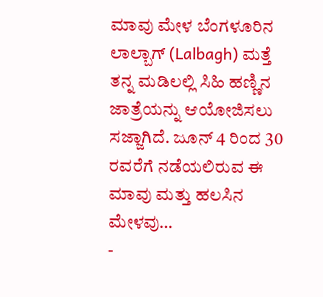ಮಾವು ಮೇಳ ಬೆಂಗಳೂರಿನ ಲಾಲ್ಬಾಗ್ (Lalbagh) ಮತ್ತೆ ತನ್ನ ಮಡಿಲಲ್ಲಿ ಸಿಹಿ ಹಣ್ಣಿನ ಜಾತ್ರೆಯನ್ನು ಆಯೋಜಿಸಲು ಸಜ್ಜಾಗಿದೆ. ಜೂನ್ 4 ರಿಂದ 30 ರವರೆಗೆ ನಡೆಯಲಿರುವ ಈ ಮಾವು ಮತ್ತು ಹಲಸಿನ ಮೇಳವು…
-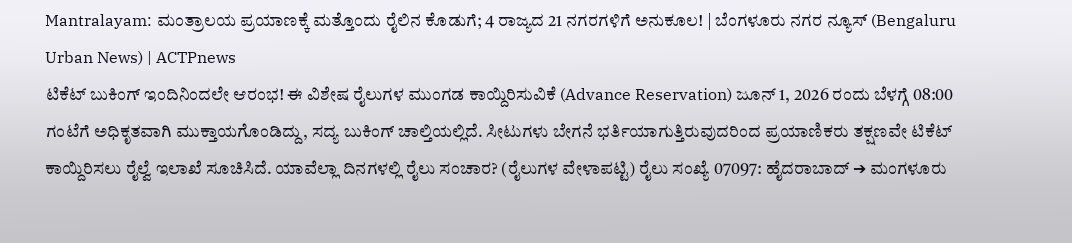Mantralayam: ಮಂತ್ರಾಲಯ ಪ್ರಯಾಣಕ್ಕೆ ಮತ್ತೊಂದು ರೈಲಿನ ಕೊಡುಗೆ; 4 ರಾಜ್ಯದ 21 ನಗರಗಳಿಗೆ ಅನುಕೂಲ! | ಬೆಂಗಳೂರು ನಗರ ನ್ಯೂಸ್ (Bengaluru Urban News) | ACTPnews
ಟಿಕೆಟ್ ಬುಕಿಂಗ್ ಇಂದಿನಿಂದಲೇ ಆರಂಭ! ಈ ವಿಶೇಷ ರೈಲುಗಳ ಮುಂಗಡ ಕಾಯ್ದಿರಿಸುವಿಕೆ (Advance Reservation) ಜೂನ್ 1, 2026 ರಂದು ಬೆಳಗ್ಗೆ 08:00 ಗಂಟೆಗೆ ಅಧಿಕೃತವಾಗಿ ಮುಕ್ತಾಯಗೊಂಡಿದ್ದು, ಸದ್ಯ ಬುಕಿಂಗ್ ಚಾಲ್ತಿಯಲ್ಲಿದೆ. ಸೀಟುಗಳು ಬೇಗನೆ ಭರ್ತಿಯಾಗುತ್ತಿರುವುದರಿಂದ ಪ್ರಯಾಣಿಕರು ತಕ್ಷಣವೇ ಟಿಕೆಟ್ ಕಾಯ್ದಿರಿಸಲು ರೈಲ್ವೆ ಇಲಾಖೆ ಸೂಚಿಸಿದೆ. ಯಾವೆಲ್ಲಾ ದಿನಗಳಲ್ಲಿ ರೈಲು ಸಂಚಾರ? (ರೈಲುಗಳ ವೇಳಾಪಟ್ಟಿ) ರೈಲು ಸಂಖ್ಯೆ 07097: ಹೈದರಾಬಾದ್ ➔ ಮಂಗಳೂರು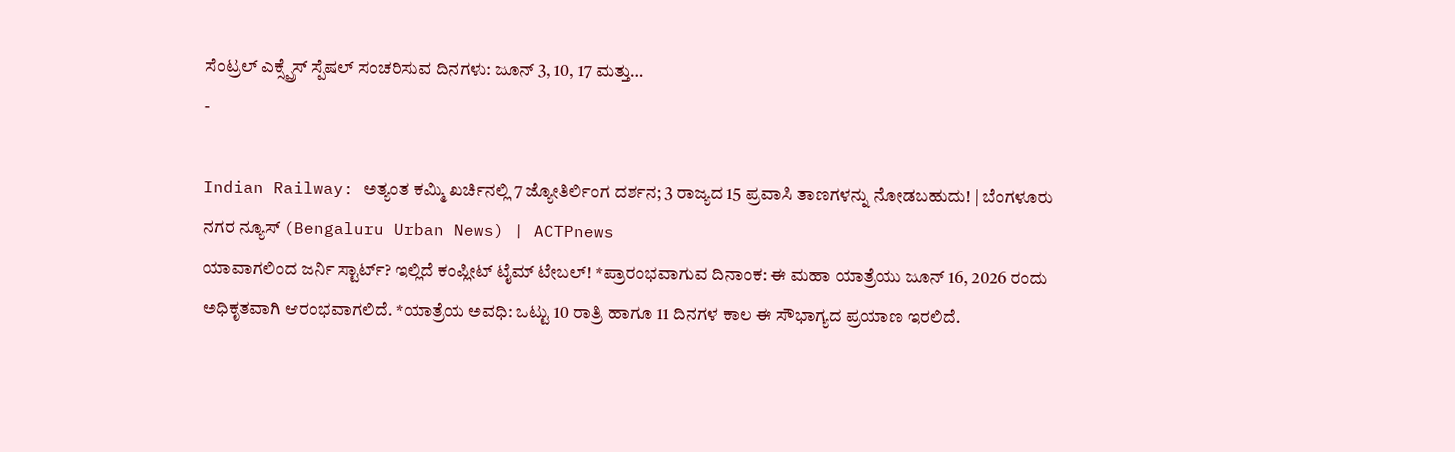ಸೆಂಟ್ರಲ್ ಎಕ್ಸ್ಪ್ರೆಸ್ ಸ್ಪೆಷಲ್ ಸಂಚರಿಸುವ ದಿನಗಳು: ಜೂನ್ 3, 10, 17 ಮತ್ತು…
-

Indian Railway: ಅತ್ಯಂತ ಕಮ್ಮಿ ಖರ್ಚಿನಲ್ಲಿ 7 ಜ್ಯೋತಿರ್ಲಿಂಗ ದರ್ಶನ; 3 ರಾಜ್ಯದ 15 ಪ್ರವಾಸಿ ತಾಣಗಳನ್ನು ನೋಡಬಹುದು! | ಬೆಂಗಳೂರು ನಗರ ನ್ಯೂಸ್ (Bengaluru Urban News) | ACTPnews
ಯಾವಾಗಲಿಂದ ಜರ್ನಿ ಸ್ಟಾರ್ಟ್? ಇಲ್ಲಿದೆ ಕಂಪ್ಲೀಟ್ ಟೈಮ್ ಟೇಬಲ್! *ಪ್ರಾರಂಭವಾಗುವ ದಿನಾಂಕ: ಈ ಮಹಾ ಯಾತ್ರೆಯು ಜೂನ್ 16, 2026 ರಂದು ಅಧಿಕೃತವಾಗಿ ಆರಂಭವಾಗಲಿದೆ. *ಯಾತ್ರೆಯ ಅವಧಿ: ಒಟ್ಟು 10 ರಾತ್ರಿ ಹಾಗೂ 11 ದಿನಗಳ ಕಾಲ ಈ ಸೌಭಾಗ್ಯದ ಪ್ರಯಾಣ ಇರಲಿದೆ.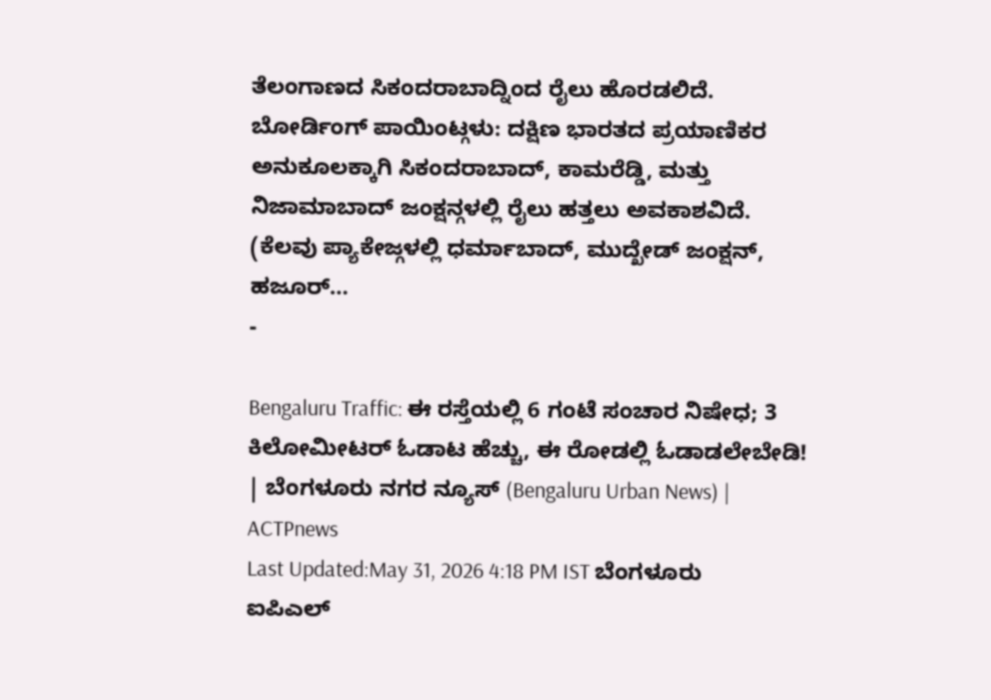ತೆಲಂಗಾಣದ ಸಿಕಂದರಾಬಾದ್ನಿಂದ ರೈಲು ಹೊರಡಲಿದೆ. ಬೋರ್ಡಿಂಗ್ ಪಾಯಿಂಟ್ಗಳು: ದಕ್ಷಿಣ ಭಾರತದ ಪ್ರಯಾಣಿಕರ ಅನುಕೂಲಕ್ಕಾಗಿ ಸಿಕಂದರಾಬಾದ್, ಕಾಮರೆಡ್ಡಿ, ಮತ್ತು ನಿಜಾಮಾಬಾದ್ ಜಂಕ್ಷನ್ಗಳಲ್ಲಿ ರೈಲು ಹತ್ತಲು ಅವಕಾಶವಿದೆ. (ಕೆಲವು ಪ್ಯಾಕೇಜ್ಗಳಲ್ಲಿ ಧರ್ಮಾಬಾದ್, ಮುದ್ಖೇಡ್ ಜಂಕ್ಷನ್, ಹಜೂರ್…
-

Bengaluru Traffic: ಈ ರಸ್ತೆಯಲ್ಲಿ 6 ಗಂಟೆ ಸಂಚಾರ ನಿಷೇಧ; 3 ಕಿಲೋಮೀಟರ್ ಓಡಾಟ ಹೆಚ್ಚು, ಈ ರೋಡಲ್ಲಿ ಓಡಾಡಲೇಬೇಡಿ! | ಬೆಂಗಳೂರು ನಗರ ನ್ಯೂಸ್ (Bengaluru Urban News) | ACTPnews
Last Updated:May 31, 2026 4:18 PM IST ಬೆಂಗಳೂರು ಐಪಿಎಲ್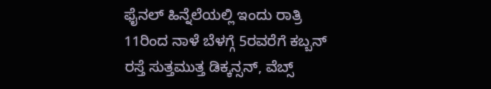ಫೈನಲ್ ಹಿನ್ನೆಲೆಯಲ್ಲಿ ಇಂದು ರಾತ್ರಿ 11ರಿಂದ ನಾಳೆ ಬೆಳಗ್ಗೆ 5ರವರೆಗೆ ಕಬ್ಬನ್ ರಸ್ತೆ ಸುತ್ತಮುತ್ತ ಡಿಕ್ಕನ್ಸನ್, ವೆಬ್ಸ್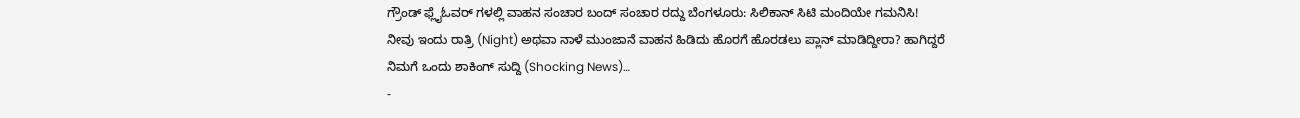ಗ್ರೌಂಡ್ ಫ್ಲೈಓವರ್ ಗಳಲ್ಲಿ ವಾಹನ ಸಂಚಾರ ಬಂದ್ ಸಂಚಾರ ರದ್ದು ಬೆಂಗಳೂರು: ಸಿಲಿಕಾನ್ ಸಿಟಿ ಮಂದಿಯೇ ಗಮನಿಸಿ! ನೀವು ಇಂದು ರಾತ್ರಿ (Night) ಅಥವಾ ನಾಳೆ ಮುಂಜಾನೆ ವಾಹನ ಹಿಡಿದು ಹೊರಗೆ ಹೊರಡಲು ಪ್ಲಾನ್ ಮಾಡಿದ್ದೀರಾ? ಹಾಗಿದ್ದರೆ ನಿಮಗೆ ಒಂದು ಶಾಕಿಂಗ್ ಸುದ್ದಿ (Shocking News)…
-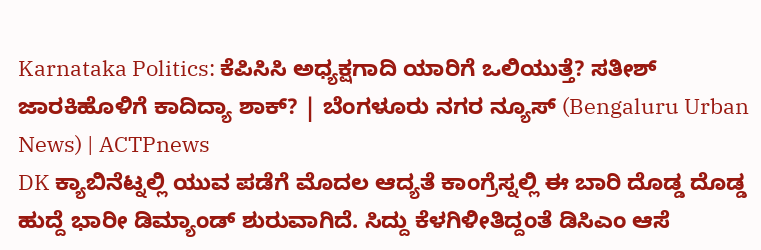Karnataka Politics: ಕೆಪಿಸಿಸಿ ಅಧ್ಯಕ್ಷಗಾದಿ ಯಾರಿಗೆ ಒಲಿಯುತ್ತೆ? ಸತೀಶ್ ಜಾರಕಿಹೊಳಿಗೆ ಕಾದಿದ್ಯಾ ಶಾಕ್? | ಬೆಂಗಳೂರು ನಗರ ನ್ಯೂಸ್ (Bengaluru Urban News) | ACTPnews
DK ಕ್ಯಾಬಿನೆಟ್ನಲ್ಲಿ ಯುವ ಪಡೆಗೆ ಮೊದಲ ಆದ್ಯತೆ ಕಾಂಗ್ರೆಸ್ನಲ್ಲಿ ಈ ಬಾರಿ ದೊಡ್ಡ ದೊಡ್ಡ ಹುದ್ದೆ ಭಾರೀ ಡಿಮ್ಯಾಂಡ್ ಶುರುವಾಗಿದೆ. ಸಿದ್ದು ಕೆಳಗಿಳೀತಿದ್ದಂತೆ ಡಿಸಿಎಂ ಆಸೆ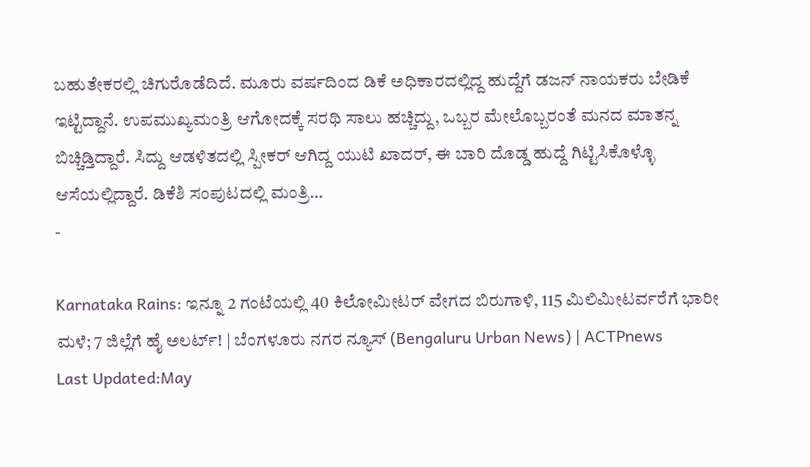ಬಹುತೇಕರಲ್ಲಿ ಚಿಗುರೊಡೆದಿದೆ. ಮೂರು ವರ್ಷದಿಂದ ಡಿಕೆ ಅಧಿಕಾರದಲ್ಲಿದ್ದ ಹುದ್ದೆಗೆ ಡಜನ್ ನಾಯಕರು ಬೇಡಿಕೆ ಇಟ್ಟಿದ್ದಾನೆ. ಉಪಮುಖ್ಯಮಂತ್ರಿ ಆಗೋದಕ್ಕೆ ಸರಥಿ ಸಾಲು ಹಚ್ಚಿದ್ದು, ಒಬ್ಬರ ಮೇಲೊಬ್ಬರಂತೆ ಮನದ ಮಾತನ್ನ ಬಿಚ್ಚಿಡ್ತಿದ್ದಾರೆ. ಸಿದ್ದು ಆಡಳಿತದಲ್ಲಿ ಸ್ಪೀಕರ್ ಆಗಿದ್ದ ಯುಟಿ ಖಾದರ್, ಈ ಬಾರಿ ದೊಡ್ಡ ಹುದ್ದೆ ಗಿಟ್ಟಿಸಿಕೊಳ್ಳೊ ಆಸೆಯಲ್ಲಿದ್ದಾರೆ. ಡಿಕೆಶಿ ಸಂಪುಟದಲ್ಲಿ ಮಂತ್ರಿ…
-

Karnataka Rains: ಇನ್ನೂ 2 ಗಂಟೆಯಲ್ಲಿ 40 ಕಿಲೋಮೀಟರ್ ವೇಗದ ಬಿರುಗಾಳಿ, 115 ಮಿಲಿಮೀಟರ್ವರೆಗೆ ಭಾರೀ ಮಳೆ; 7 ಜಿಲ್ಲೆಗೆ ಹೈ ಅಲರ್ಟ್! | ಬೆಂಗಳೂರು ನಗರ ನ್ಯೂಸ್ (Bengaluru Urban News) | ACTPnews
Last Updated:May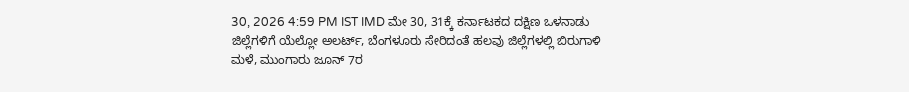30, 2026 4:59 PM IST IMD ಮೇ 30, 31ಕ್ಕೆ ಕರ್ನಾಟಕದ ದಕ್ಷಿಣ ಒಳನಾಡು ಜಿಲ್ಲೆಗಳಿಗೆ ಯೆಲ್ಲೋ ಅಲರ್ಟ್, ಬೆಂಗಳೂರು ಸೇರಿದಂತೆ ಹಲವು ಜಿಲ್ಲೆಗಳಲ್ಲಿ ಬಿರುಗಾಳಿ ಮಳೆ, ಮುಂಗಾರು ಜೂನ್ 7ರ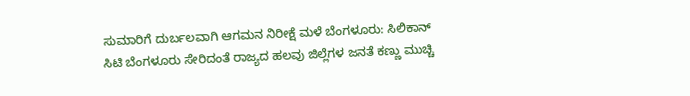ಸುಮಾರಿಗೆ ದುರ್ಬಲವಾಗಿ ಆಗಮನ ನಿರೀಕ್ಷೆ ಮಳೆ ಬೆಂಗಳೂರು: ಸಿಲಿಕಾನ್ ಸಿಟಿ ಬೆಂಗಳೂರು ಸೇರಿದಂತೆ ರಾಜ್ಯದ ಹಲವು ಜಿಲ್ಲೆಗಳ ಜನತೆ ಕಣ್ಣು ಮುಚ್ಚಿ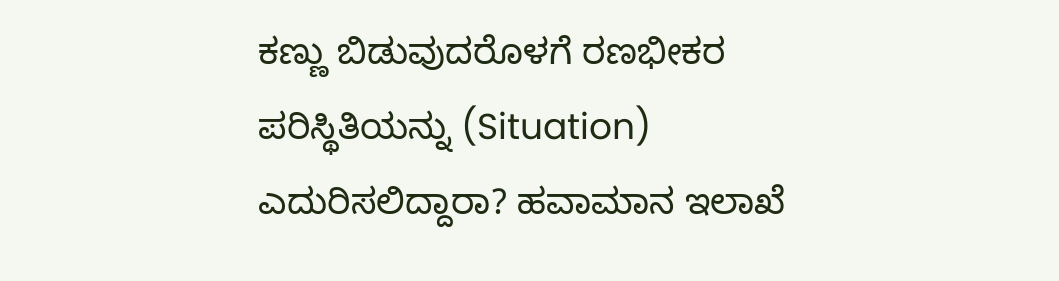ಕಣ್ಣು ಬಿಡುವುದರೊಳಗೆ ರಣಭೀಕರ ಪರಿಸ್ಥಿತಿಯನ್ನು (Situation) ಎದುರಿಸಲಿದ್ದಾರಾ? ಹವಾಮಾನ ಇಲಾಖೆ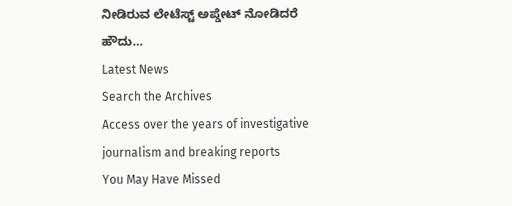ನೀಡಿರುವ ಲೇಟೆಸ್ಟ್ ಅಪ್ಡೇಟ್ ನೋಡಿದರೆ ಹೌದು…
Latest News
Search the Archives
Access over the years of investigative journalism and breaking reports
You May Have Missed